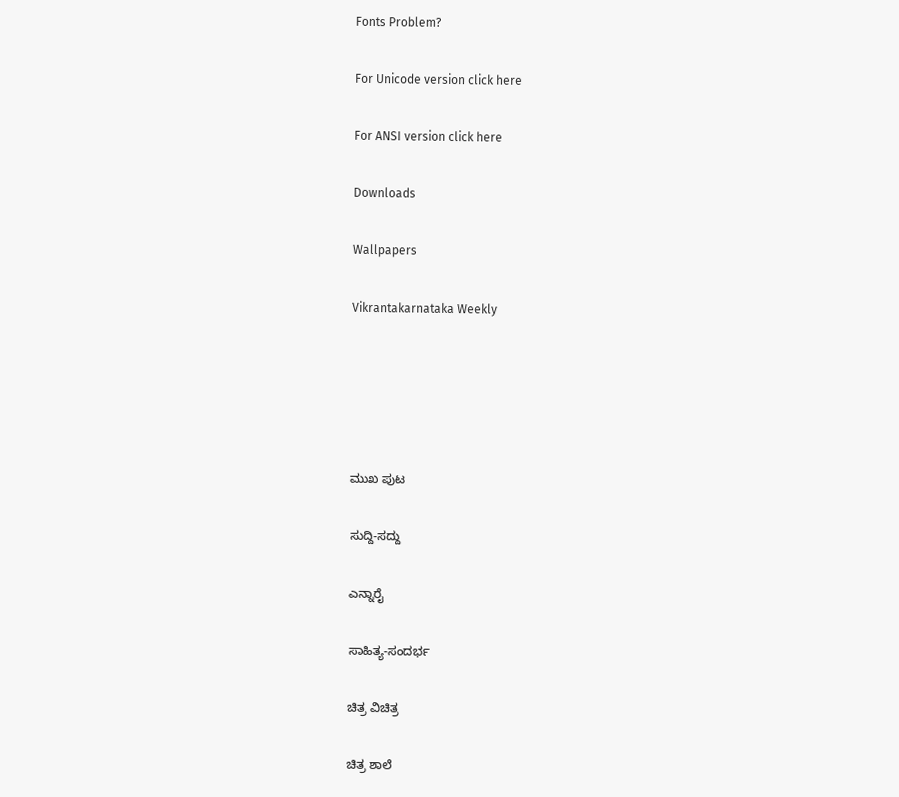Fonts Problem?

For Unicode version click here

For ANSI version click here

Downloads

Wallpapers

Vikrantakarnataka Weekly





ಮುಖ ಪುಟ

ಸುದ್ದಿ-ಸದ್ದು

ಎನ್ನಾರೈ

ಸಾಹಿತ್ಯ-ಸಂದರ್ಭ

ಚಿತ್ರ ವಿಚಿತ್ರ

ಚಿತ್ರ ಶಾಲೆ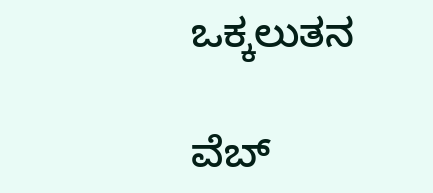ಒಕ್ಕಲುತನ

ವೆಬ್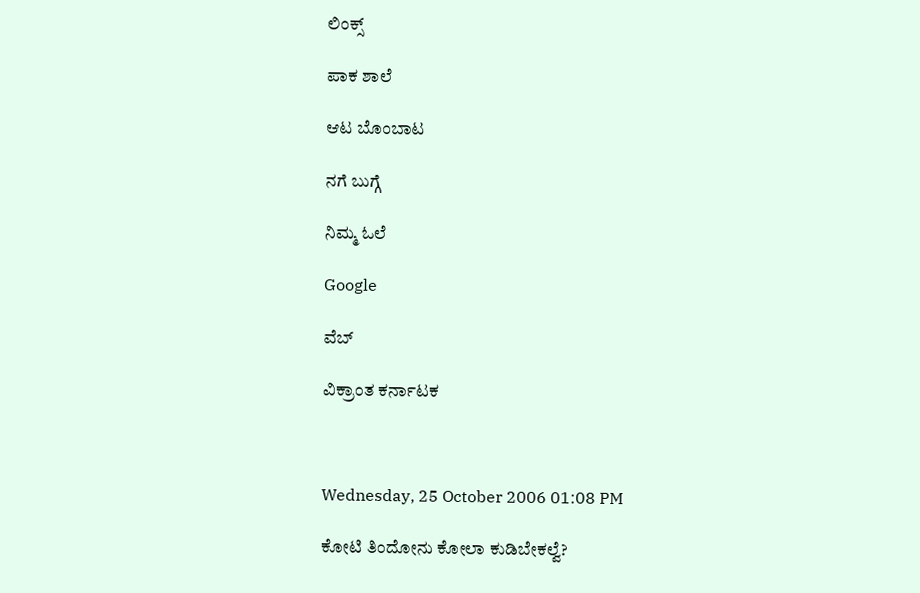ಲಿಂಕ್ಸ್

ಪಾಕ ಶಾಲೆ

ಆಟ ಬೊಂಬಾಟ

ನಗೆ ಬುಗ್ಗೆ

ನಿಮ್ಮ ಓಲೆ

Google

ವೆಬ್

ವಿಕ್ರಾಂತ ಕರ್ನಾಟಕ



Wednesday, 25 October 2006 01:08 PM

ಕೋಟಿ ತಿಂದೋನು ಕೋಲಾ ಕುಡಿಬೇಕಲ್ವೆ?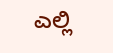ಎಲ್ಲಿ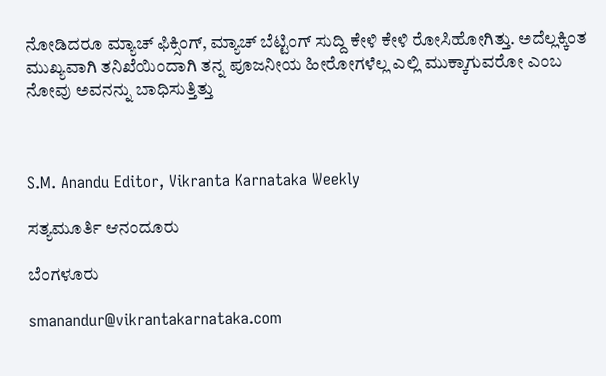ನೋಡಿದರೂ ಮ್ಯಾಚ್ ಫಿಕ್ಸಿಂಗ್, ಮ್ಯಾಚ್ ಬೆಟ್ಟಿಂಗ್ ಸುದ್ದಿ ಕೇಳಿ ಕೇಳಿ ರೋಸಿಹೋಗಿತ್ತು. ಅದೆಲ್ಲಕ್ಕಿಂತ ಮುಖ್ಯವಾಗಿ ತನಿಖೆಯಿಂದಾಗಿ ತನ್ನ ಪೂಜನೀಯ ಹೀರೋಗಳೆಲ್ಲ ಎಲ್ಲಿ ಮುಕ್ಕಾಗುವರೋ ಎಂಬ ನೋವು ಅವನನ್ನು ಬಾಧಿಸುತ್ತಿತ್ತು



S.M. Anandu Editor, Vikranta Karnataka Weekly

ಸತ್ಯಮೂರ್ತಿ ಆನಂದೂರು

ಬೆಂಗಳೂರು

smanandur@vikrantakarnataka.com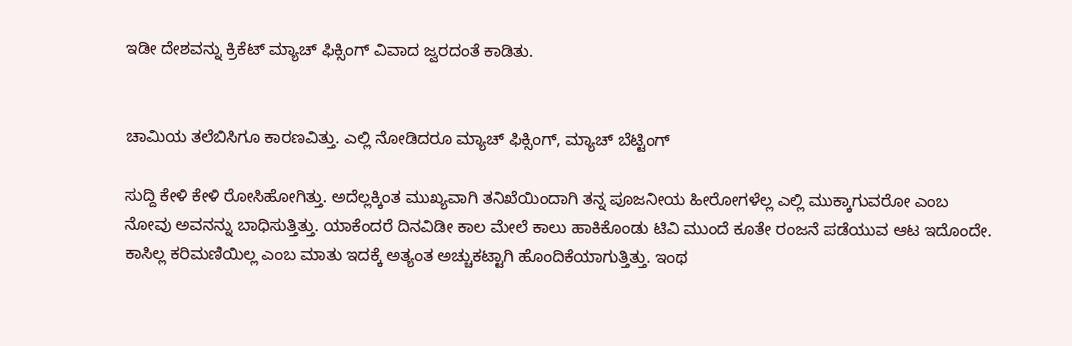ಇಡೀ ದೇಶವನ್ನು ಕ್ರಿಕೆಟ್ ಮ್ಯಾಚ್ ಫಿಕ್ಸಿಂಗ್ ವಿವಾದ ಜ್ವರದಂತೆ ಕಾಡಿತು.


ಚಾಮಿಯ ತಲೆಬಿಸಿಗೂ ಕಾರಣವಿತ್ತು. ಎಲ್ಲಿ ನೋಡಿದರೂ ಮ್ಯಾಚ್ ಫಿಕ್ಸಿಂಗ್, ಮ್ಯಾಚ್ ಬೆಟ್ಟಿಂಗ್

ಸುದ್ದಿ ಕೇಳಿ ಕೇಳಿ ರೋಸಿಹೋಗಿತ್ತು. ಅದೆಲ್ಲಕ್ಕಿಂತ ಮುಖ್ಯವಾಗಿ ತನಿಖೆಯಿಂದಾಗಿ ತನ್ನ ಪೂಜನೀಯ ಹೀರೋಗಳೆಲ್ಲ ಎಲ್ಲಿ ಮುಕ್ಕಾಗುವರೋ ಎಂಬ ನೋವು ಅವನನ್ನು ಬಾಧಿಸುತ್ತಿತ್ತು. ಯಾಕೆಂದರೆ ದಿನವಿಡೀ ಕಾಲ ಮೇಲೆ ಕಾಲು ಹಾಕಿಕೊಂಡು ಟಿವಿ ಮುಂದೆ ಕೂತೇ ರಂಜನೆ ಪಡೆಯುವ ಆಟ ಇದೊಂದೇ. ಕಾಸಿಲ್ಲ ಕರಿಮಣಿಯಿಲ್ಲ ಎಂಬ ಮಾತು ಇದಕ್ಕೆ ಅತ್ಯಂತ ಅಚ್ಚುಕಟ್ಟಾಗಿ ಹೊಂದಿಕೆಯಾಗುತ್ತಿತ್ತು. ಇಂಥ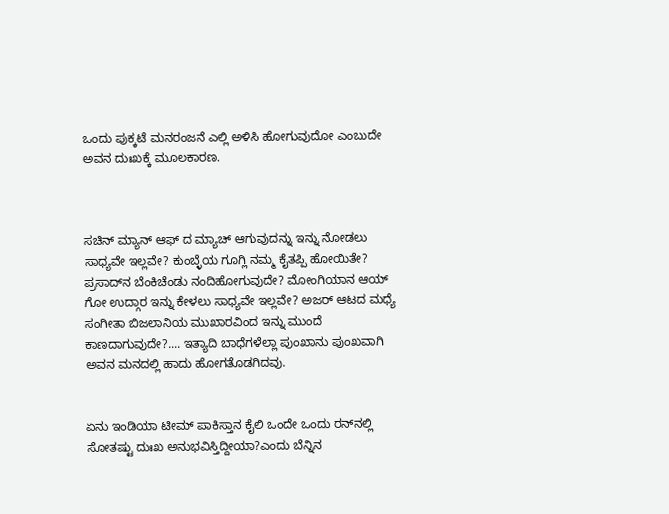ಒಂದು ಪುಕ್ಕಟೆ ಮನರಂಜನೆ ಎಲ್ಲಿ ಅಳಿಸಿ ಹೋಗುವುದೋ ಎಂಬುದೇ ಅವನ ದುಃಖಕ್ಕೆ ಮೂಲಕಾರಣ.



ಸಚಿನ್ ಮ್ಯಾನ್ ಆಫ್ ದ ಮ್ಯಾಚ್ ಆಗುವುದನ್ನು ಇನ್ನು ನೋಡಲು ಸಾಧ್ಯವೇ ಇಲ್ಲವೇ? ಕುಂಬ್ಳೆಯ ಗೂಗ್ಲಿ ನಮ್ಮ ಕೈತಪ್ಪಿ ಹೋಯಿತೇ? ಪ್ರಸಾದ್‌ನ ಬೆಂಕಿಚೆಂಡು ನಂದಿಹೋಗುವುದೇ? ಮೋಂಗಿಯಾನ ಆಯ್ ಗೋ ಉದ್ಗಾರ ಇನ್ನು ಕೇಳಲು ಸಾಧ್ಯವೇ ಇಲ್ಲವೇ? ಅಜರ್ ಆಟದ ಮಧ್ಯೆ ಸಂಗೀತಾ ಬಿಜಲಾನಿಯ ಮುಖಾರವಿಂದ ಇನ್ನು ಮುಂದೆ ಕಾಣದಾಗುವುದೇ?.... ಇತ್ಯಾದಿ ಬಾಧೆಗಳೆಲ್ಲಾ ಪುಂಖಾನು ಪುಂಖವಾಗಿ ಅವನ ಮನದಲ್ಲಿ ಹಾದು ಹೋಗತೊಡಗಿದವು.


ಏನು ಇಂಡಿಯಾ ಟೀಮ್ ಪಾಕಿಸ್ತಾನ ಕೈಲಿ ಒಂದೇ ಒಂದು ರನ್‌ನಲ್ಲಿ ಸೋತಷ್ಟು ದುಃಖ ಅನುಭವಿಸ್ತಿದ್ದೀಯಾ?ಎಂದು ಬೆನ್ನಿನ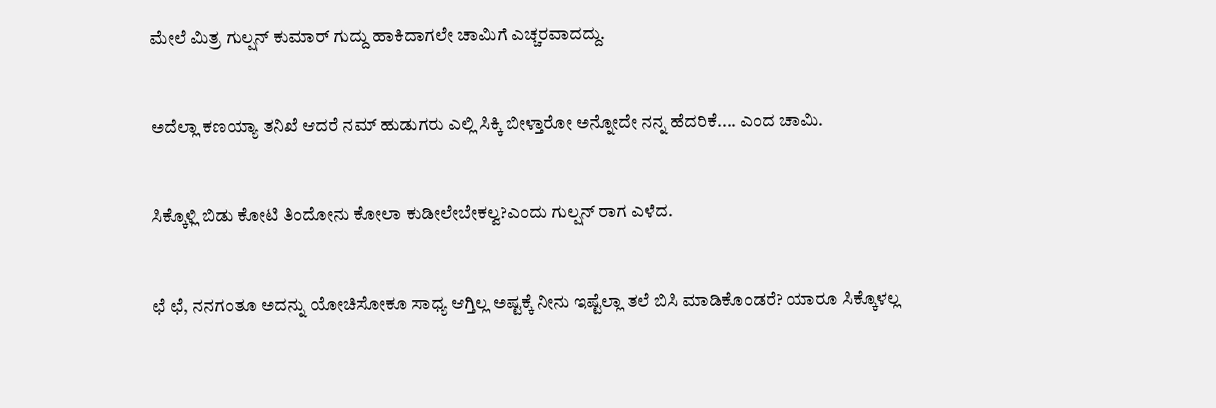ಮೇಲೆ ಮಿತ್ರ ಗುಲ್ಷನ್ ಕುಮಾರ್ ಗುದ್ದು ಹಾಕಿದಾಗಲೇ ಚಾಮಿಗೆ ಎಚ್ಚರವಾದದ್ದು.


ಅದೆಲ್ಲಾ ಕಣಯ್ಯಾ ತನಿಖೆ ಆದರೆ ನಮ್ ಹುಡುಗರು ಎಲ್ಲಿ ಸಿಕ್ಕಿ ಬೀಳ್ತಾರೋ ಅನ್ನೋದೇ ನನ್ನ ಹೆದರಿಕೆ.... ಎಂದ ಚಾಮಿ.


ಸಿಕ್ಕೊಳ್ಲಿ ಬಿಡು ಕೋಟಿ ತಿಂದೋನು ಕೋಲಾ ಕುಡೀಲೇಬೇಕಲ್ವ?ಎಂದು ಗುಲ್ಷನ್ ರಾಗ ಎಳೆದ.


ಛೆ ಛೆ, ನನಗಂತೂ ಅದನ್ನು ಯೋಚಿಸೋಕೂ ಸಾಧ್ಯ ಆಗ್ತಿಲ್ಲ ಅಷ್ಟಕ್ಕೆ ನೀನು ಇಷ್ಟೆಲ್ಲಾ ತಲೆ ಬಿಸಿ ಮಾಡಿಕೊಂಡರೆ? ಯಾರೂ ಸಿಕ್ಕೊಳಲ್ಲ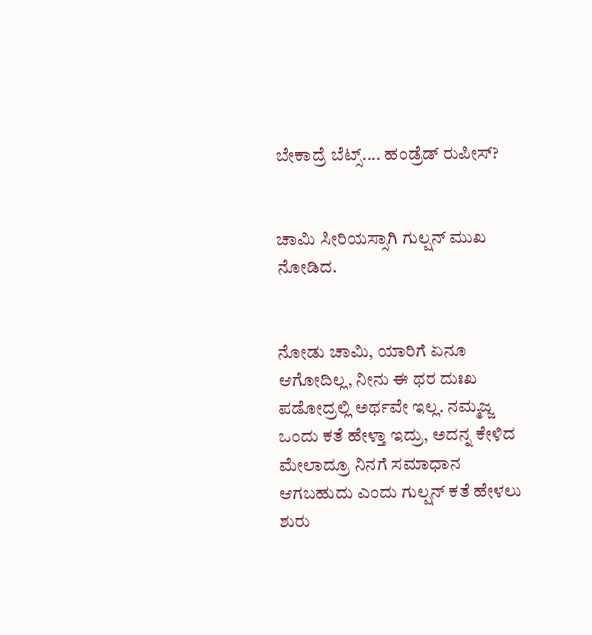ಬೇಕಾದ್ರೆ ಬೆಟ್ಸ್.... ಹಂಡ್ರೆಡ್ ರುಪೀಸ್?


ಚಾಮಿ ಸೀರಿಯಸ್ಸಾಗಿ ಗುಲ್ಷನ್ ಮುಖ ನೋಡಿದ.


ನೋಡು ಚಾಮಿ, ಯಾರಿಗೆ ಏನೂ ಆಗೋದಿಲ್ಲ, ನೀನು ಈ ಥರ ದುಃಖ ಪಡೋದ್ರಲ್ಲಿ ಅರ್ಥವೇ ಇಲ್ಲ. ನಮ್ಮಜ್ಜ ಒಂದು ಕತೆ ಹೇಳ್ತಾ ಇದ್ರು, ಅದನ್ನ ಕೇಳಿದ ಮೇಲಾದ್ರೂ ನಿನಗೆ ಸಮಾಧಾನ ಆಗಬಹುದು ಎಂದು ಗುಲ್ಷನ್ ಕತೆ ಹೇಳಲು ಶುರು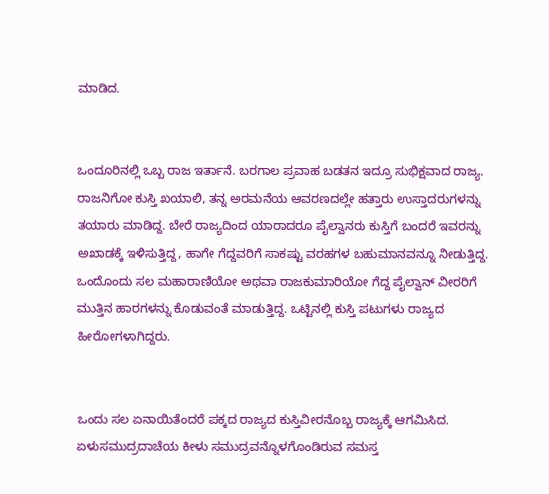ಮಾಡಿದ.


ಒಂದೂರಿನಲ್ಲಿ ಒಬ್ಬ ರಾಜ ಇರ್ತಾನೆ. ಬರಗಾಲ ಪ್ರವಾಹ ಬಡತನ ಇದ್ರೂ ಸುಭಿಕ್ಷವಾದ ರಾಜ್ಯ. ರಾಜನಿಗೋ ಕುಸ್ತಿ ಖಯಾಲಿ, ತನ್ನ ಅರಮನೆಯ ಆವರಣದಲ್ಲೇ ಹತ್ತಾರು ಉಸ್ತಾದರುಗಳನ್ನು ತಯಾರು ಮಾಡಿದ್ದ. ಬೇರೆ ರಾಜ್ಯದಿಂದ ಯಾರಾದರೂ ಪೈಲ್ವಾನರು ಕುಸ್ತಿಗೆ ಬಂದರೆ ಇವರನ್ನು ಅಖಾಡಕ್ಕೆ ಇಳಿಸುತ್ತಿದ್ದ, ಹಾಗೇ ಗೆದ್ದವರಿಗೆ ಸಾಕಷ್ಟು ವರಹಗಳ ಬಹುಮಾನವನ್ನೂ ನೀಡುತ್ತಿದ್ದ. ಒಂದೊಂದು ಸಲ ಮಹಾರಾಣಿಯೋ ಅಥವಾ ರಾಜಕುಮಾರಿಯೋ ಗೆದ್ದ ಪೈಲ್ವಾನ್ ವೀರರಿಗೆ ಮುತ್ತಿನ ಹಾರಗಳನ್ನು ಕೊಡುವಂತೆ ಮಾಡುತ್ತಿದ್ದ. ಒಟ್ಟಿನಲ್ಲಿ ಕುಸ್ತಿ ಪಟುಗಳು ರಾಜ್ಯದ ಹೀರೋಗಳಾಗಿದ್ದರು.


ಒಂದು ಸಲ ಏನಾಯಿತೆಂದರೆ ಪಕ್ಕದ ರಾಜ್ಯದ ಕುಸ್ತಿವೀರನೊಬ್ಬ ರಾಜ್ಯಕ್ಕೆ ಆಗಮಿಸಿದ. ಏಳುಸಮುದ್ರದಾಚೆಯ ಕೀಳು ಸಮುದ್ರವನ್ನೊಳಗೊಂಡಿರುವ ಸಮಸ್ತ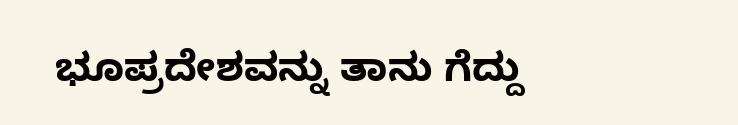ಭೂಪ್ರದೇಶವನ್ನು ತಾನು ಗೆದ್ದು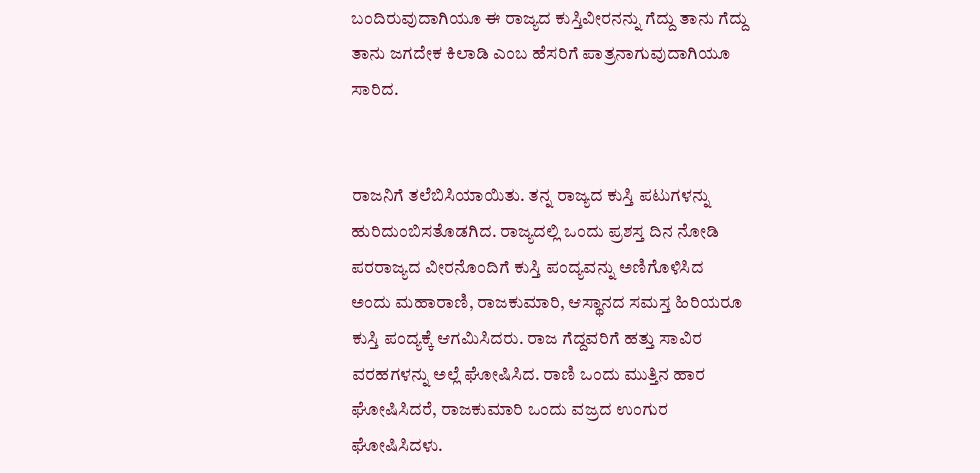ಬಂದಿರುವುದಾಗಿಯೂ ಈ ರಾಜ್ಯದ ಕುಸ್ತಿವೀರನನ್ನು ಗೆದ್ದು ತಾನು ಗೆದ್ದು ತಾನು ಜಗದೇಕ ಕಿಲಾಡಿ ಎಂಬ ಹೆಸರಿಗೆ ಪಾತ್ರನಾಗುವುದಾಗಿಯೂ ಸಾರಿದ.


ರಾಜನಿಗೆ ತಲೆಬಿಸಿಯಾಯಿತು. ತನ್ನ ರಾಜ್ಯದ ಕುಸ್ತಿ ಪಟುಗಳನ್ನು ಹುರಿದುಂಬಿಸತೊಡಗಿದ. ರಾಜ್ಯದಲ್ಲಿ ಒಂದು ಪ್ರಶಸ್ತ ದಿನ ನೋಡಿ ಪರರಾಜ್ಯದ ವೀರನೊಂದಿಗೆ ಕುಸ್ತಿ ಪಂದ್ಯವನ್ನು ಅಣಿಗೊಳಿಸಿದ ಅಂದು ಮಹಾರಾಣಿ, ರಾಜಕುಮಾರಿ, ಆಸ್ಥಾನದ ಸಮಸ್ತ ಹಿರಿಯರೂ ಕುಸ್ತಿ ಪಂದ್ಯಕ್ಕೆ ಆಗಮಿಸಿದರು. ರಾಜ ಗೆದ್ದವರಿಗೆ ಹತ್ತು ಸಾವಿರ ವರಹಗಳನ್ನು ಅಲ್ಲೆ ಘೋಷಿಸಿದ. ರಾಣಿ ಒಂದು ಮುತ್ತಿನ ಹಾರ ಘೋಷಿಸಿದರೆ, ರಾಜಕುಮಾರಿ ಒಂದು ವಜ್ರದ ಉಂಗುರ ಘೋಷಿಸಿದಳು.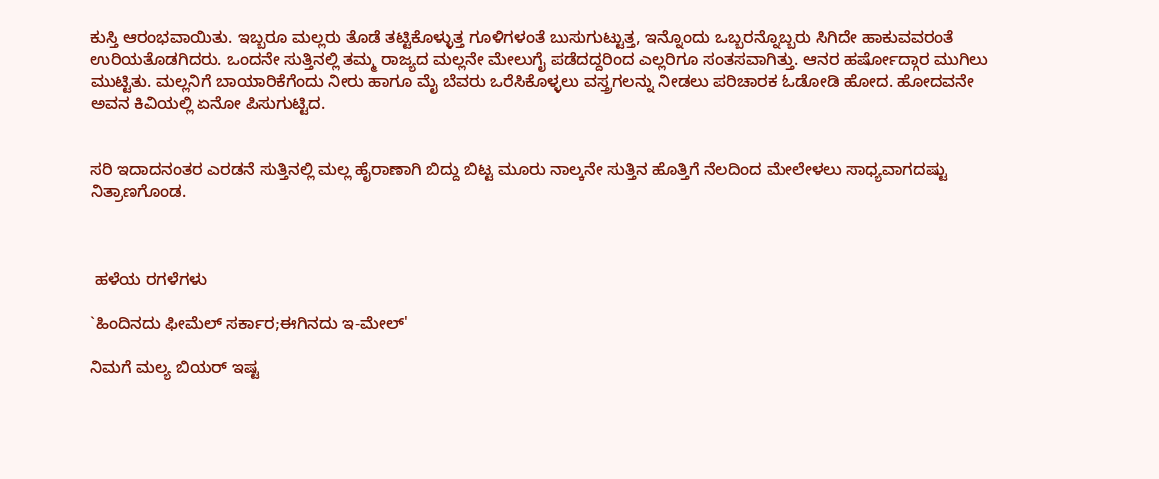ಕುಸ್ತಿ ಆರಂಭವಾಯಿತು. ಇಬ್ಬರೂ ಮಲ್ಲರು ತೊಡೆ ತಟ್ಟಿಕೊಳ್ಳುತ್ತ ಗೂಳಿಗಳಂತೆ ಬುಸುಗುಟ್ಟುತ್ತ, ಇನ್ನೊಂದು ಒಬ್ಬರನ್ನೊಬ್ಬರು ಸಿಗಿದೇ ಹಾಕುವವರಂತೆ ಉರಿಯತೊಡಗಿದರು. ಒಂದನೇ ಸುತ್ತಿನಲ್ಲಿ ತಮ್ಮ ರಾಜ್ಯದ ಮಲ್ಲನೇ ಮೇಲುಗೈ ಪಡೆದದ್ದರಿಂದ ಎಲ್ಲರಿಗೂ ಸಂತಸವಾಗಿತ್ತು. ಆನರ ಹರ್ಷೋದ್ಗಾರ ಮುಗಿಲು ಮುಟ್ಟಿತು. ಮಲ್ಲನಿಗೆ ಬಾಯಾರಿಕೆಗೆಂದು ನೀರು ಹಾಗೂ ಮೈ ಬೆವರು ಒರೆಸಿಕೊಳ್ಳಲು ವಸ್ತ್ರಗಲನ್ನು ನೀಡಲು ಪರಿಚಾರಕ ಓಡೋಡಿ ಹೋದ. ಹೋದವನೇ ಅವನ ಕಿವಿಯಲ್ಲಿ ಏನೋ ಪಿಸುಗುಟ್ಟಿದ.


ಸರಿ ಇದಾದನಂತರ ಎರಡನೆ ಸುತ್ತಿನಲ್ಲಿ ಮಲ್ಲ ಹೈರಾಣಾಗಿ ಬಿದ್ದು ಬಿಟ್ಟ ಮೂರು ನಾಲ್ಕನೇ ಸುತ್ತಿನ ಹೊತ್ತಿಗೆ ನೆಲದಿಂದ ಮೇಲೇಳಲು ಸಾಧ್ಯವಾಗದಷ್ಟು ನಿತ್ರಾಣಗೊಂಡ.



 ಹಳೆಯ ರಗಳೆಗಳು

`ಹಿಂದಿನದು ಫೀಮೆಲ್ ಸರ್ಕಾರ;ಈಗಿನದು ಇ-ಮೇಲ್'

ನಿಮಗೆ ಮಲ್ಯ ಬಿಯರ್ ಇಷ್ಟ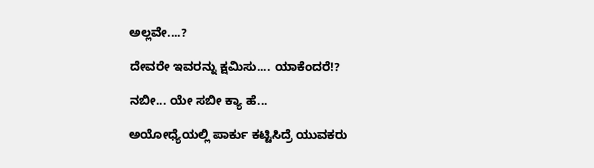ಅಲ್ಲವೇ....?

ದೇವರೇ ಇವರನ್ನು ಕ್ಷಮಿಸು.... ಯಾಕೆಂದರೆ!?

ನಬೀ... ಯೇ ಸಬೀ ಕ್ಯಾ ಹೆ...

ಅಯೋಧ್ಯೆಯಲ್ಲಿ ಪಾರ್ಕು ಕಟ್ಟಿಸಿದ್ರೆ ಯುವಕರು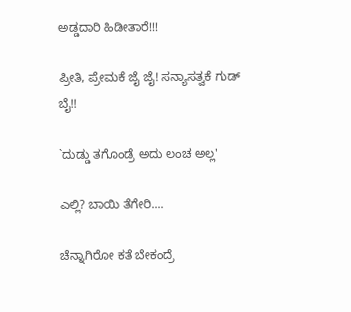ಅಡ್ಡದಾರಿ ಹಿಡೀತಾರೆ!!!

ಪ್ರೀತಿ, ಪ್ರೇಮಕೆ ಜೈ ಜೈ! ಸನ್ಯಾಸತ್ವಕೆ ಗುಡ್ ಬೈ!!

`ದುಡ್ಡು ತಗೊಂಡ್ರೆ ಅದು ಲಂಚ ಅಲ್ಲ'

ಎಲ್ಲಿ? ಬಾಯಿ ತೆಗೇರಿ....

ಚೆನ್ನಾಗಿರೋ ಕತೆ ಬೇಕಂದ್ರೆ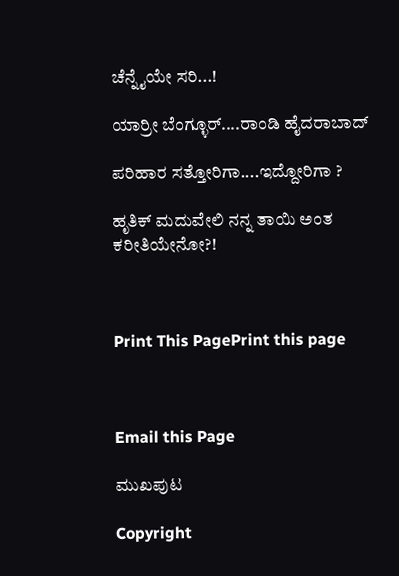ಚೆನ್ನೈಯೇ ಸರಿ...!

ಯಾರ್ರೀ ಬೆಂಗ್ಳೂರ್....ರಾಂಡಿ ಹೈದರಾಬಾದ್

ಪರಿಹಾರ ಸತ್ತೋರಿಗಾ....ಇದ್ದೋರಿಗಾ ?

ಹೃತಿಕ್ ಮದುವೇಲಿ ನನ್ನ ತಾಯಿ ಅಂತ ಕರೀತಿಯೇನೋ?!



Print This PagePrint this page



Email this Page

ಮುಖಪುಟ

Copyright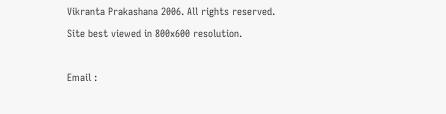Vikranta Prakashana 2006. All rights reserved.
Site best viewed in 800x600 resolution.

Email :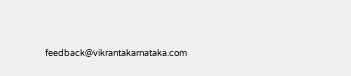feedback@vikrantakarnataka.com